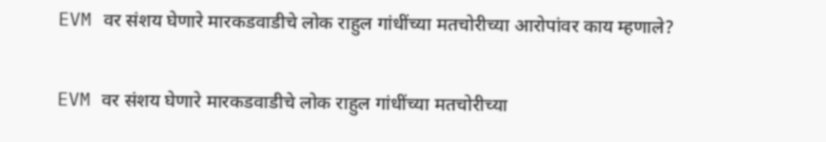EVM वर संशय घेणारे मारकडवाडीचे लोक राहुल गांधींच्या मतचोरीच्या आरोपांवर काय म्हणाले?

EVM वर संशय घेणारे मारकडवाडीचे लोक राहुल गांधींच्या मतचोरीच्या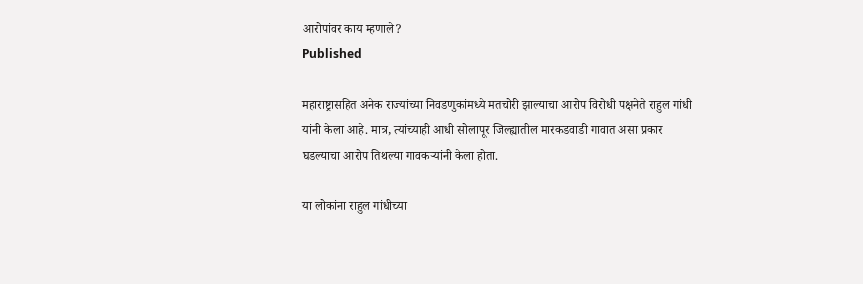आरोपांवर काय म्हणाले?
Published

महाराष्ट्रासहित अनेक राज्यांच्या निवडणुकांमध्ये मतचोरी झाल्याचा आरोप विरोधी पक्षनेते राहुल गांधी यांनी केला आहे. मात्र, त्यांच्याही आधी सोलापूर जिल्ह्यातील मारकडवाडी गावात असा प्रकार घडल्याचा आरोप तिथल्या गावकऱ्यांनी केला होता.

या लोकांना राहुल गांधीच्या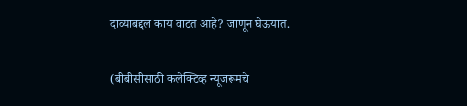दाव्याबद्दल काय वाटत आहे? जाणून घेऊयात.

(बीबीसीसाठी कलेक्टिव्ह न्यूजरूमचे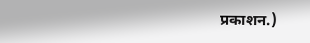प्रकाशन.)